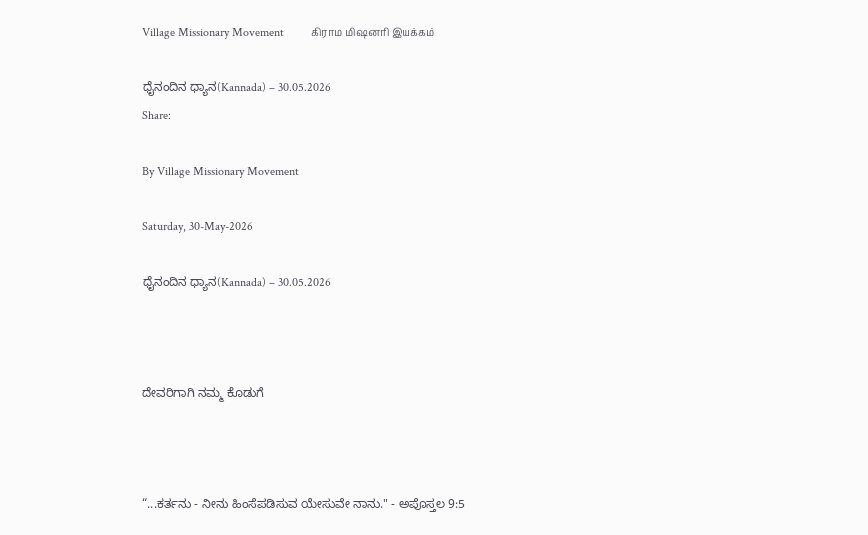Village Missionary Movement         கிராம மிஷனரி இயக்கம்

ಧೈನಂದಿನ ಧ್ಯಾನ(Kannada) – 30.05.2026
Share:

By Village Missionary Movement

Saturday, 30-May-2026

ಧೈನಂದಿನ ಧ್ಯಾನ(Kannada) – 30.05.2026



ದೇವರಿಗಾಗಿ ನಮ್ಮ ಕೊಡುಗೆ



“...ಕರ್ತನು - ನೀನು ಹಿಂಸೆಪಡಿಸುವ ಯೇಸುವೇ ನಾನು." - ಅಪೊಸ್ತಲ 9:5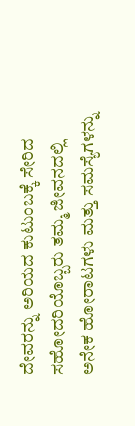ದೇವರನ್ನು ಅರಿಯದ ಕುಟುಂಬಕ್ಕೆ ಸೇರಿದ ಸಹೋದರಿಯೊಬ್ಬರು ತಮ್ಮ ಜೀವನದಲ್ಲಿ ಅನೇಕ ಹೋರಾಟಗಳು ಮತ್ತು ಸಮಸ್ಯೆಗಳನ್ನು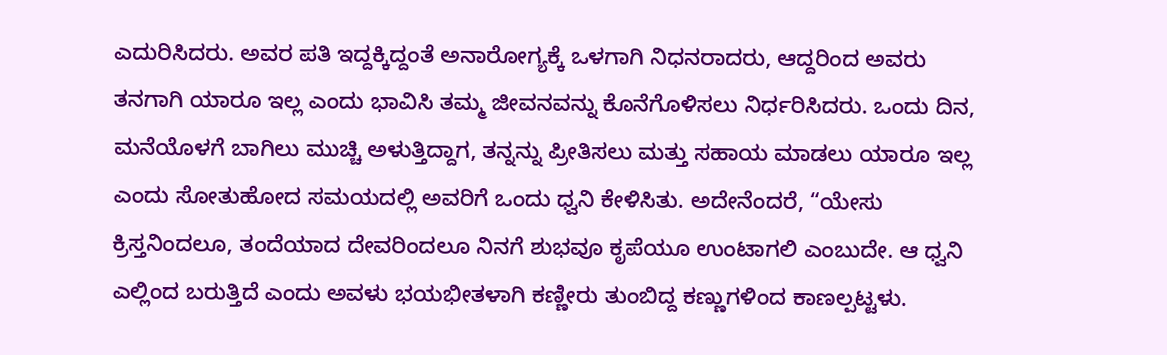ಎದುರಿಸಿದರು. ಅವರ ಪತಿ ಇದ್ದಕ್ಕಿದ್ದಂತೆ ಅನಾರೋಗ್ಯಕ್ಕೆ ಒಳಗಾಗಿ ನಿಧನರಾದರು, ಆದ್ದರಿಂದ ಅವರು ತನಗಾಗಿ ಯಾರೂ ಇಲ್ಲ ಎಂದು ಭಾವಿಸಿ ತಮ್ಮ ಜೀವನವನ್ನು ಕೊನೆಗೊಳಿಸಲು ನಿರ್ಧರಿಸಿದರು. ಒಂದು ದಿನ, ಮನೆಯೊಳಗೆ ಬಾಗಿಲು ಮುಚ್ಚಿ ಅಳುತ್ತಿದ್ದಾಗ, ತನ್ನನ್ನು ಪ್ರೀತಿಸಲು ಮತ್ತು ಸಹಾಯ ಮಾಡಲು ಯಾರೂ ಇಲ್ಲ ಎಂದು ಸೋತುಹೋದ ಸಮಯದಲ್ಲಿ ಅವರಿಗೆ ಒಂದು ಧ್ವನಿ ಕೇಳಿಸಿತು. ಅದೇನೆಂದರೆ, “ಯೇಸು ಕ್ರಿಸ್ತನಿಂದಲೂ, ತಂದೆಯಾದ ದೇವರಿಂದಲೂ ನಿನಗೆ ಶುಭವೂ ಕೃಪೆಯೂ ಉಂಟಾಗಲಿ ಎಂಬುದೇ. ಆ ಧ್ವನಿ ಎಲ್ಲಿಂದ ಬರುತ್ತಿದೆ ಎಂದು ಅವಳು ಭಯಭೀತಳಾಗಿ ಕಣ್ಣೀರು ತುಂಬಿದ್ದ ಕಣ್ಣುಗಳಿಂದ ಕಾಣಲ್ಪಟ್ಟಳು.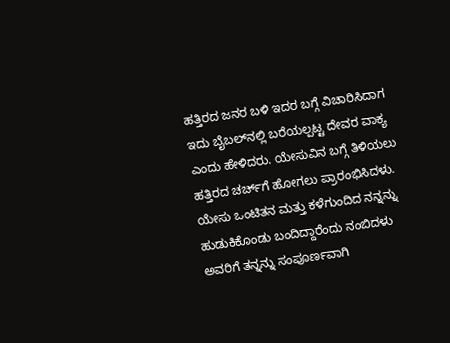ಹತ್ತಿರದ ಜನರ ಬಳಿ ಇದರ ಬಗ್ಗೆ ವಿಚಾರಿಸಿದಾಗ ಇದು ಬೈಬಲ್‌ನಲ್ಲಿ ಬರೆಯಲ್ಪಟ್ಟ ದೇವರ ವಾಕ್ಯ ಎಂದು ಹೇಳಿದರು. ಯೇಸುವಿನ ಬಗ್ಗೆ ತಿಳಿಯಲು ಹತ್ತಿರದ ಚರ್ಚ್‌ಗೆ ಹೋಗಲು ಪ್ರಾರಂಭಿಸಿದಳು. ಯೇಸು ಒಂಟಿತನ ಮತ್ತು ಕಳೆಗುಂದಿದ ನನ್ನನ್ನು ಹುಡುಕಿಕೊಂಡು ಬಂದಿದ್ದಾರೆಂದು ನಂಬಿದಳು ಅವರಿಗೆ ತನ್ನನ್ನು ಸಂಪೂರ್ಣವಾಗಿ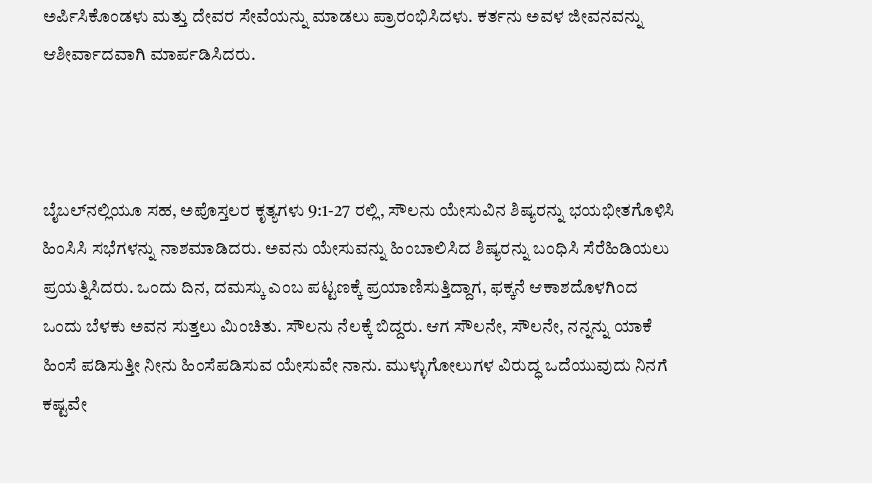ಅರ್ಪಿಸಿಕೊಂಡಳು ಮತ್ತು ದೇವರ ಸೇವೆಯನ್ನು ಮಾಡಲು ಪ್ರಾರಂಭಿಸಿದಳು. ಕರ್ತನು ಅವಳ ಜೀವನವನ್ನು ಆಶೀರ್ವಾದವಾಗಿ ಮಾರ್ಪಡಿಸಿದರು.



ಬೈಬಲ್‌ನಲ್ಲಿಯೂ ಸಹ, ಅಪೊಸ್ತಲರ ಕೃತ್ಯಗಳು 9:1-27 ರಲ್ಲಿ, ಸೌಲನು ಯೇಸುವಿನ ಶಿಷ್ಯರನ್ನು ಭಯಭೀತಗೊಳಿಸಿ ಹಿಂಸಿಸಿ ಸಭೆಗಳನ್ನು ನಾಶಮಾಡಿದರು. ಅವನು ಯೇಸುವನ್ನು ಹಿಂಬಾಲಿಸಿದ ಶಿಷ್ಯರನ್ನು ಬಂಧಿಸಿ ಸೆರೆಹಿಡಿಯಲು ಪ್ರಯತ್ನಿಸಿದರು. ಒಂದು ದಿನ, ದಮಸ್ಕು ಎಂಬ ಪಟ್ಟಣಕ್ಕೆ ಪ್ರಯಾಣಿಸುತ್ತಿದ್ದಾಗ, ಫಕ್ಕನೆ ಆಕಾಶದೊಳಗಿಂದ ಒಂದು ಬೆಳಕು ಅವನ ಸುತ್ತಲು ವಿುಂಚಿತು. ಸೌಲನು ನೆಲಕ್ಕೆ ಬಿದ್ದರು. ಆಗ ಸೌಲನೇ, ಸೌಲನೇ, ನನ್ನನ್ನು ಯಾಕೆ ಹಿಂಸೆ ಪಡಿಸುತ್ತೀ ನೀನು ಹಿಂಸೆಪಡಿಸುವ ಯೇಸುವೇ ನಾನು. ಮುಳ್ಳುಗೋಲುಗಳ ವಿರುದ್ಧ ಒದೆಯುವುದು ನಿನಗೆ ಕಷ್ಟವೇ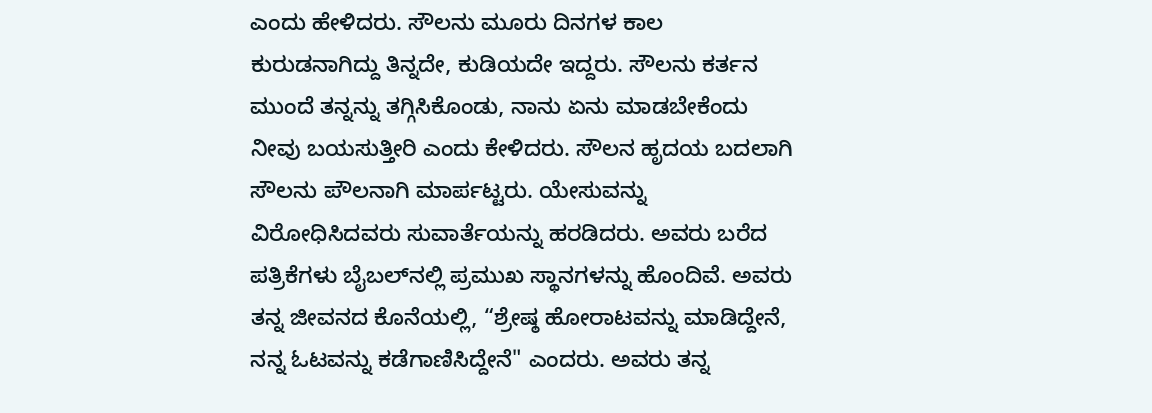ಎಂದು ಹೇಳಿದರು. ಸೌಲನು ಮೂರು ದಿನಗಳ ಕಾಲ ಕುರುಡನಾಗಿದ್ದು ತಿನ್ನದೇ, ಕುಡಿಯದೇ ಇದ್ದರು. ಸೌಲನು ಕರ್ತನ ಮುಂದೆ ತನ್ನನ್ನು ತಗ್ಗಿಸಿಕೊಂಡು, ನಾನು ಏನು ಮಾಡಬೇಕೆಂದು ನೀವು ಬಯಸುತ್ತೀರಿ ಎಂದು ಕೇಳಿದರು. ಸೌಲನ ಹೃದಯ ಬದಲಾಗಿ ಸೌಲನು ಪೌಲನಾಗಿ ಮಾರ್ಪಟ್ಟರು. ಯೇಸುವನ್ನು ವಿರೋಧಿಸಿದವರು ಸುವಾರ್ತೆಯನ್ನು ಹರಡಿದರು. ಅವರು ಬರೆದ ಪತ್ರಿಕೆಗಳು ಬೈಬಲ್‌ನಲ್ಲಿ ಪ್ರಮುಖ ಸ್ಥಾನಗಳನ್ನು ಹೊಂದಿವೆ. ಅವರು ತನ್ನ ಜೀವನದ ಕೊನೆಯಲ್ಲಿ, “ಶ್ರೇಷ್ಠ ಹೋರಾಟವನ್ನು ಮಾಡಿದ್ದೇನೆ, ನನ್ನ ಓಟವನ್ನು ಕಡೆಗಾಣಿಸಿದ್ದೇನೆ" ಎಂದರು. ಅವರು ತನ್ನ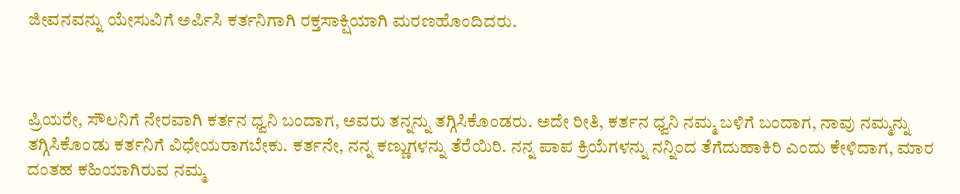ಜೀವನವನ್ನು ಯೇಸುವಿಗೆ ಅರ್ಪಿಸಿ ಕರ್ತನಿಗಾಗಿ ರಕ್ತಸಾಕ್ಷಿಯಾಗಿ ಮರಣಹೊಂದಿದರು.



ಪ್ರಿಯರೇ, ಸೌಲನಿಗೆ ನೇರವಾಗಿ ಕರ್ತನ ಧ್ವನಿ ಬಂದಾಗ, ಅವರು ತನ್ನನ್ನು ತಗ್ಗಿಸಿಕೊಂಡರು. ಅದೇ ರೀತಿ, ಕರ್ತನ ಧ್ವನಿ ನಮ್ಮ ಬಳಿಗೆ ಬಂದಾಗ, ನಾವು ನಮ್ಮನ್ನು ತಗ್ಗಿಸಿಕೊಂಡು ಕರ್ತನಿಗೆ ವಿಧೇಯರಾಗಬೇಕು. ಕರ್ತನೇ, ನನ್ನ ಕಣ್ಣುಗಳನ್ನು ತೆರೆಯಿರಿ. ನನ್ನ ಪಾಪ ಕ್ರಿಯೆಗಳನ್ನು ನನ್ನಿಂದ ತೆಗೆದುಹಾಕಿರಿ ಎಂದು ಕೇಳಿದಾಗ, ಮಾರ ದಂತಹ ಕಹಿಯಾಗಿರುವ ನಮ್ಮ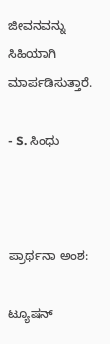ಜೀವನವನ್ನು ಸಿಹಿಯಾಗಿ ಮಾರ್ಪಡಿಸುತ್ತಾರೆ.

- S. ಸಿಂಧು



ಪ್ರಾರ್ಥನಾ ಅಂಶ:

ಟ್ಯೂಷನ್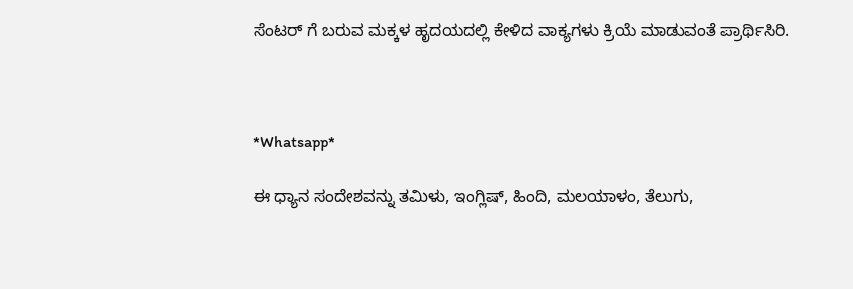ಸೆಂಟರ್ ಗೆ ಬರುವ ಮಕ್ಕಳ ಹೃದಯದಲ್ಲಿ ಕೇಳಿದ ವಾಕ್ಯಗಳು ಕ್ರಿಯೆ ಮಾಡುವಂತೆ ಪ್ರಾರ್ಥಿಸಿರಿ.



*Whatsapp*

ಈ ಧ್ಯಾನ ಸಂದೇಶವನ್ನು ತಮಿಳು, ಇಂಗ್ಲಿಷ್, ಹಿಂದಿ, ಮಲಯಾಳಂ, ತೆಲುಗು,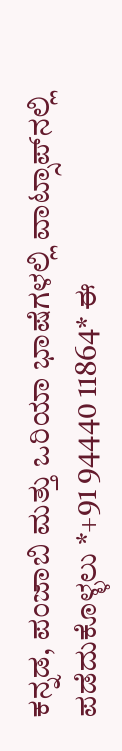ಕನ್ನಡ, ಪಂಜಾಬಿ ಮತ್ತು ಒರಿಯಾ ಭಾಷೆಗಳಲ್ಲಿ ವಾಟ್ಸಾಪ್‌ನಲ್ಲಿ ಪಡೆದುಕೊಳ್ಳಲು *+91 94440 11864* ಈ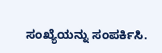ಸಂಖ್ಯೆಯನ್ನು ಸಂಪರ್ಕಿಸಿ.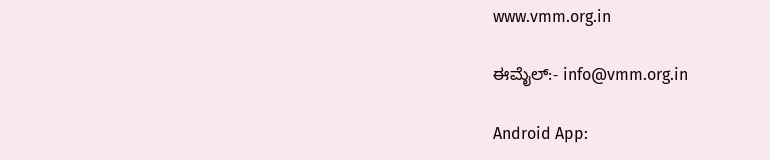www.vmm.org.in

ಈಮೈಲ್:- info@vmm.org.in

Android App: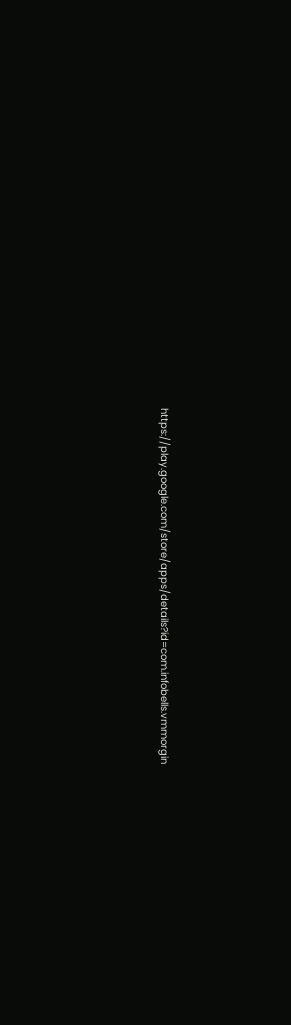https://play.google.com/store/apps/details?id=com.infobells.vmmorgin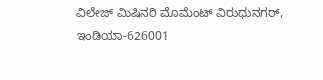ವಿಲೇಜ್ ಮಿಷಿನರಿ ಮೊಮೆಂಟ್ ವಿರುಧುನಗರ್, ಇಂಡಿಯಾ-626001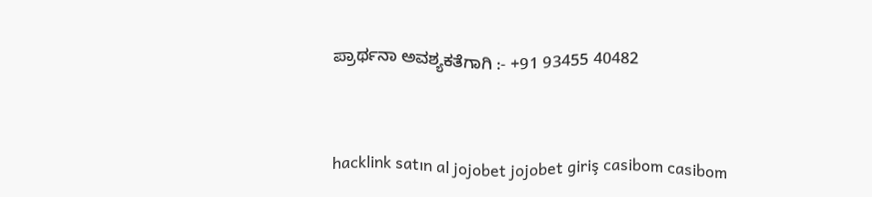ಪ್ರಾರ್ಥನಾ ಅವಶ್ಯಕತೆಗಾಗಿ :- +91 93455 40482



hacklink satın al jojobet jojobet giriş casibom casibom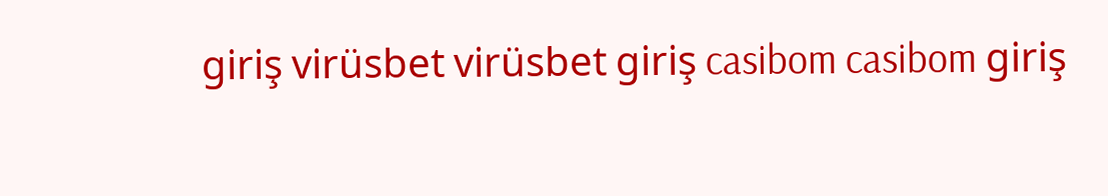giriş virüsbet virüsbet giriş casibom casibom giriş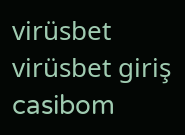virüsbet virüsbet giriş casibom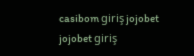casibom giriş jojobet jojobet giriş